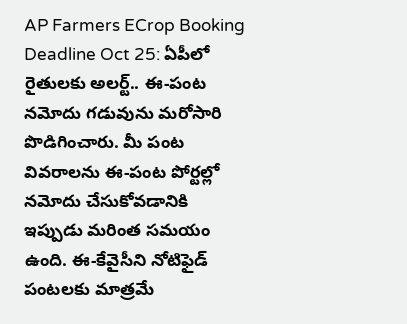AP Farmers ECrop Booking Deadline Oct 25: ఏపీలో రైతులకు అలర్ట్.. ఈ-పంట నమోదు గడువును మరోసారి పొడిగించారు. మీ పంట వివరాలను ఈ-పంట పోర్టల్లో నమోదు చేసుకోవడానికి ఇప్పుడు మరింత సమయం ఉంది. ఈ-కేవైసీని నోటిఫైడ్ పంటలకు మాత్రమే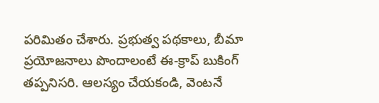పరిమితం చేశారు. ప్రభుత్వ పథకాలు, బీమా ప్రయోజనాలు పొందాలంటే ఈ-క్రాప్ బుకింగ్ తప్పనిసరి. ఆలస్యం చేయకండి, వెంటనే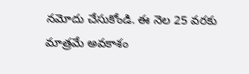నమోదు చేసుకోండి. ఈ నెల 25 వరకు మాత్రమే అవకాశం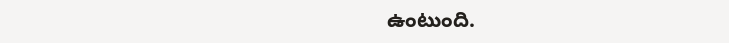ఉంటుంది.